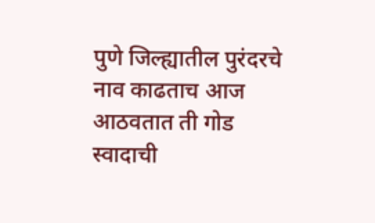पुणे जिल्ह्यातील पुरंदरचे नाव काढताच आज आठवतात ती गोड स्वादाची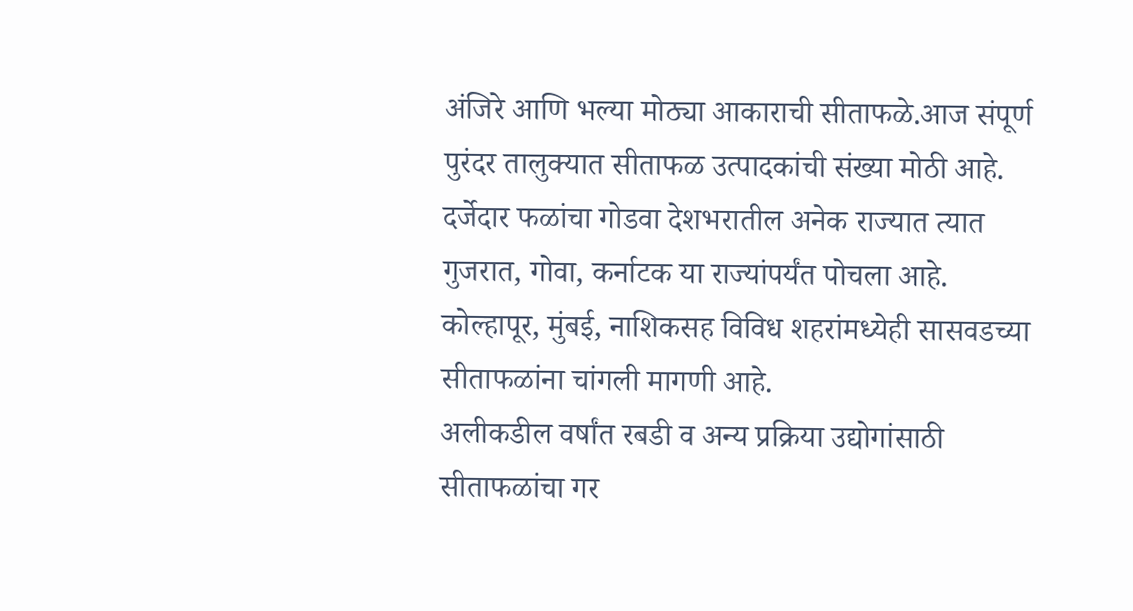अंजिरे आणि भल्या मोठ्या आकाराची सीताफळे.आज संपूर्ण पुरंदर तालुक्यात सीताफळ उत्पादकांची संख्या मोठी आहे. दर्जेदार फळांचा गोडवा देशभरातील अनेक राज्यात त्यात गुजरात, गोवा, कर्नाटक या राज्यांपर्यंत पोचला आहे. कोल्हापूर, मुंबई, नाशिकसह विविध शहरांमध्येही सासवडच्या सीताफळांना चांगली मागणी आहे.
अलीकडील वर्षांत रबडी व अन्य प्रक्रिया उद्योगांसाठी सीताफळांचा गर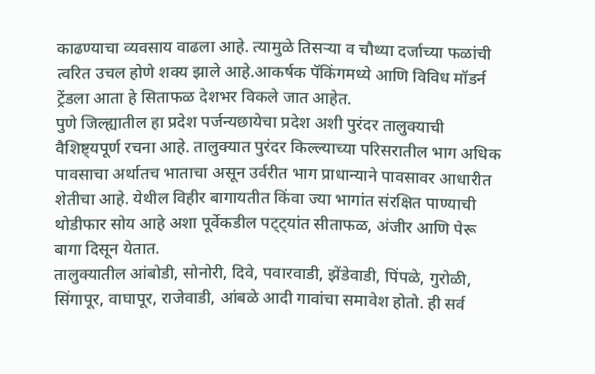काढण्याचा व्यवसाय वाढला आहे. त्यामुळे तिसऱ्या व चौथ्या दर्जाच्या फळांची त्वरित उचल होणे शक्य झाले आहे.आकर्षक पॅकिंगमध्ये आणि विविध मॉडर्न ट्रेंडला आता हे सिताफळ देशभर विकले जात आहेत.
पुणे जिल्ह्यातील हा प्रदेश पर्जन्यछायेचा प्रदेश अशी पुरंदर तालुक्याची वैशिष्ट्यपूर्ण रचना आहे. तालुक्यात पुरंदर किल्ल्याच्या परिसरातील भाग अधिक पावसाचा अर्थातच भाताचा असून उर्वरीत भाग प्राधान्याने पावसावर आधारीत शेतीचा आहे. येथील विहीर बागायतीत किंवा ज्या भागांत संरक्षित पाण्याची थोडीफार सोय आहे अशा पूर्वेकडील पट्ट्यांत सीताफळ, अंजीर आणि पेरू बागा दिसून येतात.
तालुक्यातील आंबोडी, सोनोरी, दिवे, पवारवाडी, झेंडेवाडी, पिंपळे, गुरोळी, सिंगापूर, वाघापूर, राजेवाडी, आंबळे आदी गावांचा समावेश होतो. ही सर्व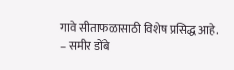गावे सीताफळासाठी विशेष प्रसिद्ध आहे.
– समीर डोंबे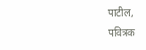पाटील,
पवित्रक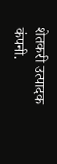शेतकरी उत्पादक कंपनी.